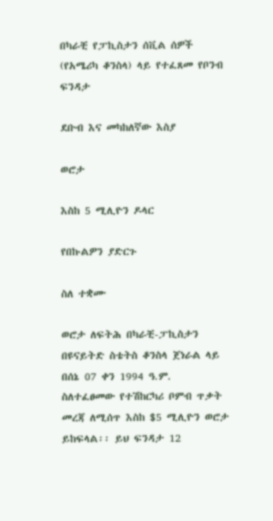በካራቺ የፓኪስታን ሰቪል ሰዎች (የአሜሪካ ቆንስላ) ላይ የተፈጸመ የቦንብ ፍንዳታ

ደቡብ እና መካከለኛው እስያ

ወሮታ

እስከ 5 ሚሊዮን ዶላር

የበኩልዎን ያድርጉ

ስለ ተቋሙ

ወሮታ ለፍትሕ በካራቺ-ፓኪስታን በዩናይትድ ስቴትስ ቆንስላ ጀነራል ላይ በሰኔ 07 ቀን 1994 ዓ.ም. ስለተፈፀመው የተሽከርካሪ ቦምብ ጥቃት መረጃ ለሚሰጥ እስከ $5 ሚሊዮን ወሮታ ይከፍላል፡፡ ይህ ፍንዳታ 12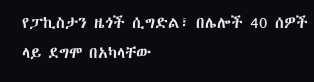የፓኪስታን ዜጎች ሲግድል፣ በሌሎች 40 ሰዎች ላይ ደግሞ በአካላቸው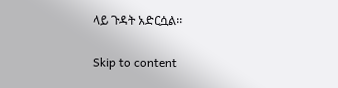ላይ ጉዳት አድርሷል፡፡

Skip to content